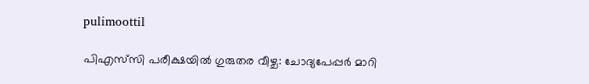pulimoottil

പിഎസ്‌സി പരീക്ഷയിൽ ഗുരുതര വീഴ്ച: ചോദ്യപേപ്പർ മാറി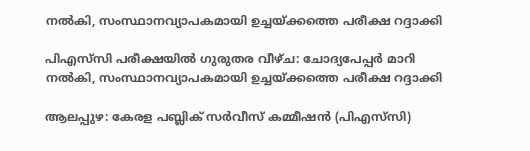നൽകി, സംസ്ഥാനവ്യാപകമായി ഉച്ചയ്ക്കത്തെ പരീക്ഷ റദ്ദാക്കി

പിഎസ്‌സി പരീക്ഷയിൽ ഗുരുതര വീഴ്ച: ചോദ്യപേപ്പർ മാറി നൽകി, സംസ്ഥാനവ്യാപകമായി ഉച്ചയ്ക്കത്തെ പരീക്ഷ റദ്ദാക്കി

ആലപ്പുഴ: കേരള പബ്ലിക് സർവീസ് കമ്മീഷൻ (പിഎസ്‌സി)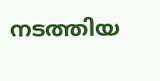നടത്തിയ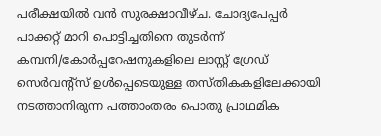പരീക്ഷയിൽ വൻ സുരക്ഷാവീഴ്ച. ചോദ്യപേപ്പർ പാക്കറ്റ് മാറി പൊട്ടിച്ചതിനെ തുടർന്ന് കമ്പനി/കോർപ്പറേഷനുകളിലെ ലാസ്റ്റ് ഗ്രേഡ് സെർവന്റ്സ് ഉൾപ്പെടെയുള്ള തസ്തികകളിലേക്കായി നടത്താനിരുന്ന പത്താംതരം പൊതു പ്രാഥമിക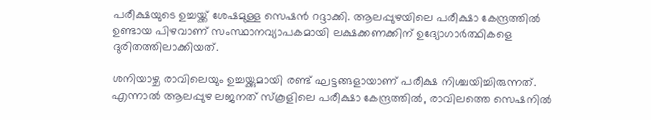പരീക്ഷയുടെ ഉച്ചയ്ക്ക് ശേഷമുള്ള സെഷൻ റദ്ദാക്കി. ആലപ്പുഴയിലെ പരീക്ഷാ കേന്ദ്രത്തിൽ ഉണ്ടായ പിഴവാണ് സംസ്ഥാനവ്യാപകമായി ലക്ഷക്കണക്കിന് ഉദ്യോഗാർത്ഥികളെ ദുരിതത്തിലാക്കിയത്.

ശനിയാഴ്ച രാവിലെയും ഉച്ചയ്ക്കുമായി രണ്ട് ഘട്ടങ്ങളായാണ് പരീക്ഷ നിശ്ചയിച്ചിരുന്നത്. എന്നാൽ ആലപ്പുഴ ലജനത് സ്കൂളിലെ പരീക്ഷാ കേന്ദ്രത്തിൽ, രാവിലത്തെ സെഷനിൽ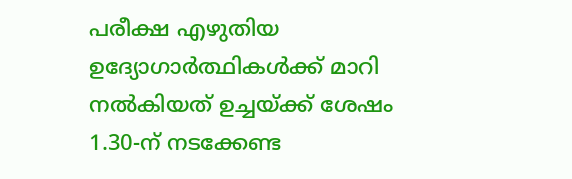പരീക്ഷ എഴുതിയ ഉദ്യോഗാർത്ഥികൾക്ക് മാറി നൽകിയത് ഉച്ചയ്ക്ക് ശേഷം 1.30-ന് നടക്കേണ്ട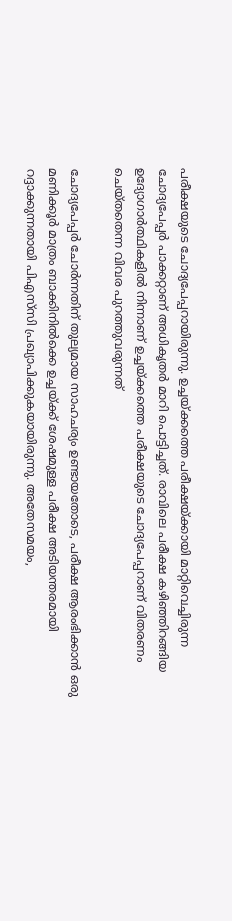പരീക്ഷയുടെ ചോദ്യപേപ്പറായിരുന്നു. ഉച്ചയ്ക്കത്തെ പരീക്ഷയ്ക്കായി മാറ്റിവെച്ചിരുന്ന ചോദ്യപേപ്പർ പാക്കറ്റാണ് അധികൃതർ മാറി പൊട്ടിച്ചത്. രാവിലെ പരീക്ഷ കഴിഞ്ഞിറങ്ങിയ ഉദ്യോഗാർത്ഥികളിൽ നിന്നാണ് ഉച്ചയ്ക്കത്തെ പരീക്ഷയുടെ ചോദ്യപേപ്പറാണ് വിതരണം ചെയ്തതെന്ന വിവര പുറത്തുവരുന്നത്

ചോദ്യപേപ്പർ ചോർന്നതിന് തുല്യമായ സാഹചര്യം ഉണ്ടായതോടെ, പരീക്ഷ ആരംഭിക്കാൻ ഒരു മണിക്കൂർ മാത്രം ബാക്കിനിൽക്കെ ഉച്ചയ്ക്ക് ശേഷമുള്ള പരീക്ഷ അടിയന്തരമായി റദ്ദാക്കുന്നതായി പിഎസ്‌സി പ്രഖ്യാപിക്കുകയായിരുന്നു. അതേസമയം,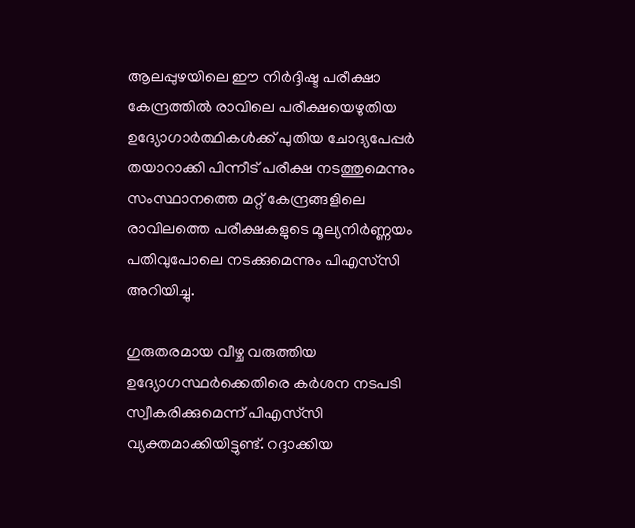ആലപ്പുഴയിലെ ഈ നിർദ്ദിഷ്ട പരീക്ഷാ കേന്ദ്രത്തിൽ രാവിലെ പരീക്ഷയെഴുതിയ ഉദ്യോഗാർത്ഥികൾക്ക് പുതിയ ചോദ്യപേപ്പർ തയാറാക്കി പിന്നീട് പരീക്ഷ നടത്തുമെന്നും സംസ്ഥാനത്തെ മറ്റ് കേന്ദ്രങ്ങളിലെ രാവിലത്തെ പരീക്ഷകളുടെ മൂല്യനിർണ്ണയം പതിവുപോലെ നടക്കുമെന്നും പിഎസ്‌സി അറിയിച്ചു.

ഗുരുതരമായ വീഴ്ച വരുത്തിയ ഉദ്യോഗസ്ഥർക്കെതിരെ കർശന നടപടി സ്വീകരിക്കുമെന്ന് പിഎസ്‌സി വ്യക്തമാക്കിയിട്ടുണ്ട്. റദ്ദാക്കിയ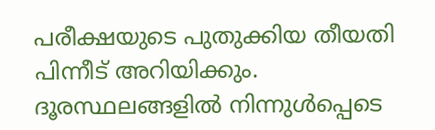പരീക്ഷയുടെ പുതുക്കിയ തീയതി പിന്നീട് അറിയിക്കും. ദൂരസ്ഥലങ്ങളിൽ നിന്നുൾപ്പെടെ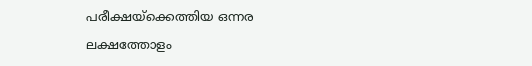പരീക്ഷയ്‌ക്കെത്തിയ ഒന്നര ലക്ഷത്തോളം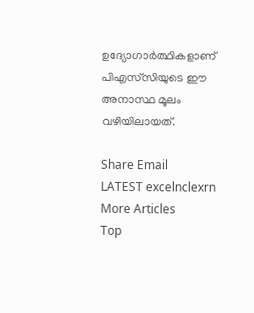ഉദ്യോഗാർത്ഥികളാണ് പിഎസ്‌സിയുടെ ഈ അനാസ്ഥ മൂലം വഴിയിലായത്.

Share Email
LATEST excelnclexrn
More Articles
Top